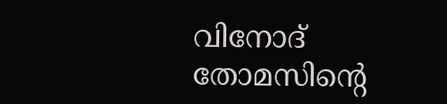വിനോദ് തോമസിന്റെ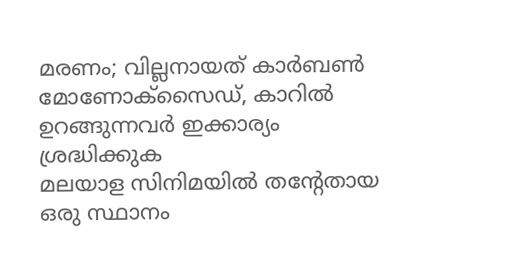മരണം; വില്ലനായത് കാർബൺ മോണോക്സൈഡ്, കാറിൽ ഉറങ്ങുന്നവർ ഇക്കാര്യം ശ്രദ്ധിക്കുക
മലയാള സിനിമയിൽ തന്റേതായ ഒരു സ്ഥാനം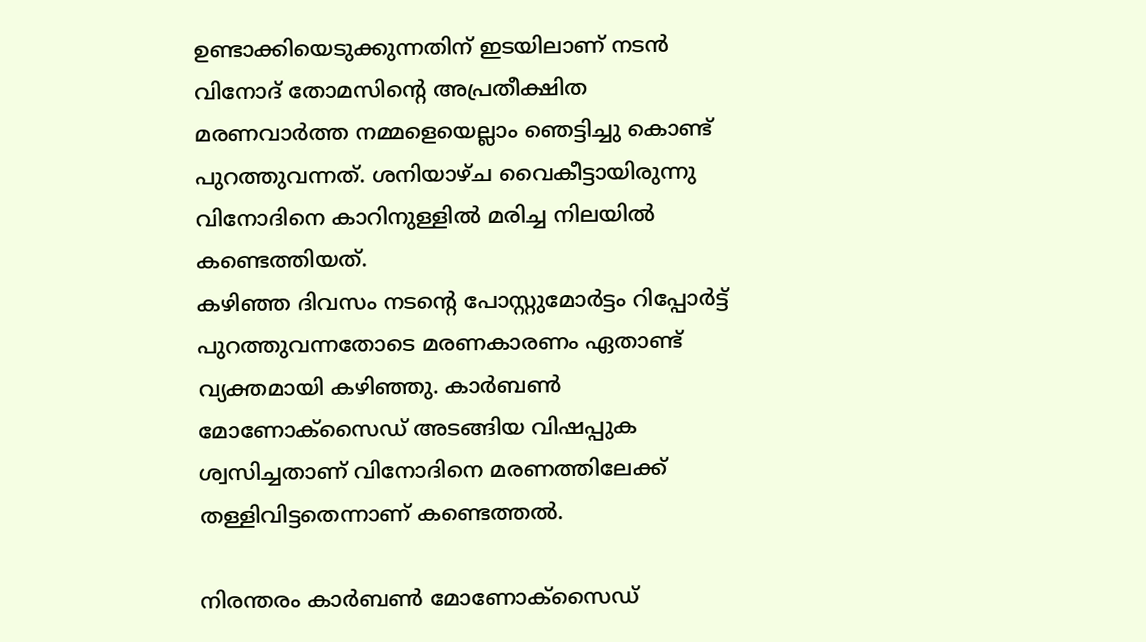ഉണ്ടാക്കിയെടുക്കുന്നതിന് ഇടയിലാണ് നടൻ വിനോദ് തോമസിന്റെ അപ്രതീക്ഷിത മരണവാർത്ത നമ്മളെയെല്ലാം ഞെട്ടിച്ചു കൊണ്ട് പുറത്തുവന്നത്. ശനിയാഴ്ച വൈകീട്ടായിരുന്നു വിനോദിനെ കാറിനുള്ളിൽ മരിച്ച നിലയിൽ കണ്ടെത്തിയത്.
കഴിഞ്ഞ ദിവസം നടന്റെ പോസ്റ്റുമോർട്ടം റിപ്പോർട്ട് പുറത്തുവന്നതോടെ മരണകാരണം ഏതാണ്ട് വ്യക്തമായി കഴിഞ്ഞു. കാർബൺ മോണോക്സൈഡ് അടങ്ങിയ വിഷപ്പുക ശ്വസിച്ചതാണ് വിനോദിനെ മരണത്തിലേക്ക് തള്ളിവിട്ടതെന്നാണ് കണ്ടെത്തൽ.

നിരന്തരം കാർബൺ മോണോക്സൈഡ്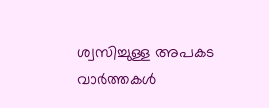ശ്വസിച്ചുള്ള അപകട വാർത്തകൾ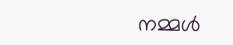നമ്മൾ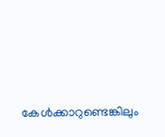കേൾക്കാറുണ്ടെങ്കിലും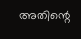അതിന്റെ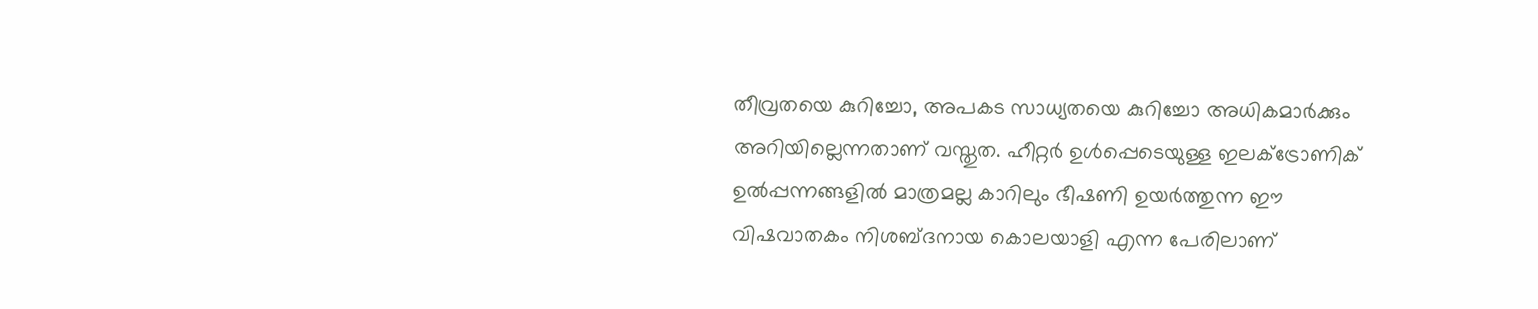തീവ്രതയെ കുറിച്ചോ, അപകട സാധ്യതയെ കുറിച്ചോ അധികമാർക്കും അറിയില്ലെന്നതാണ് വസ്തുത. ഹീറ്റർ ഉൾപ്പെടെയുള്ള ഇലക്ട്രോണിക് ഉൽപ്പന്നങ്ങളിൽ മാത്രമല്ല കാറിലും ഭീഷണി ഉയർത്തുന്ന ഈ വിഷവാതകം നിശബ്ദനായ കൊലയാളി എന്ന പേരിലാണ്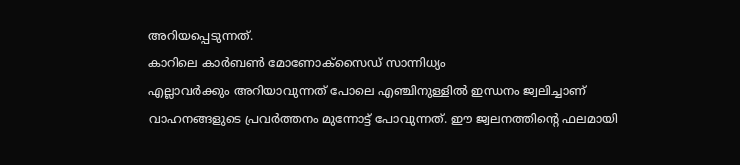അറിയപ്പെടുന്നത്.
കാറിലെ കാർബൺ മോണോക്സൈഡ് സാന്നിധ്യം
എല്ലാവർക്കും അറിയാവുന്നത് പോലെ എഞ്ചിനുള്ളിൽ ഇന്ധനം ജ്വലിച്ചാണ് വാഹനങ്ങളുടെ പ്രവർത്തനം മുന്നോട്ട് പോവുന്നത്. ഈ ജ്വലനത്തിന്റെ ഫലമായി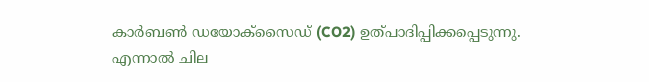കാർബൺ ഡയോക്സൈഡ് (CO2) ഉത്പാദിപ്പിക്കപ്പെടുന്നു. എന്നാൽ ചില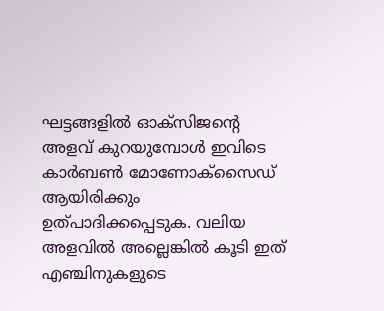ഘട്ടങ്ങളിൽ ഓക്സിജന്റെ അളവ് കുറയുമ്പോൾ ഇവിടെ കാർബൺ മോണോക്സൈഡ് ആയിരിക്കും ഉത്പാദിക്കപ്പെടുക. വലിയ അളവിൽ അല്ലെങ്കിൽ കൂടി ഇത് എഞ്ചിനുകളുടെ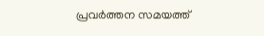പ്രവർത്തന സമയത്ത്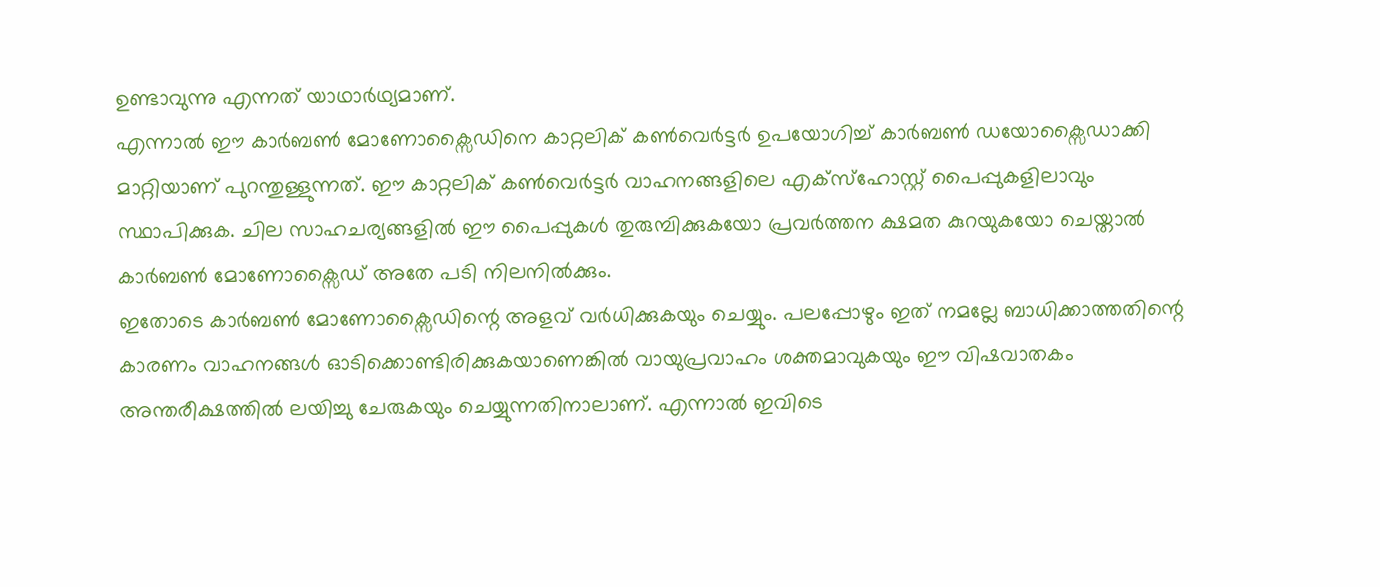ഉണ്ടാവുന്നു എന്നത് യാഥാർഥ്യമാണ്.
എന്നാൽ ഈ കാർബൺ മോണോക്സൈഡിനെ കാറ്റലിക് കൺവെർട്ടർ ഉപയോഗിച്ച് കാർബൺ ഡയോക്സൈഡാക്കി മാറ്റിയാണ് പുറന്തുള്ളുന്നത്. ഈ കാറ്റലിക് കൺവെർട്ടർ വാഹനങ്ങളിലെ എക്സ്ഹോസ്റ്റ് പൈപ്പുകളിലാവും സ്ഥാപിക്കുക. ചില സാഹചര്യങ്ങളിൽ ഈ പൈപ്പുകൾ തുരുമ്പിക്കുകയോ പ്രവർത്തന ക്ഷമത കുറയുകയോ ചെയ്താൽ കാർബൺ മോണോക്സൈഡ് അതേ പടി നിലനിൽക്കും.
ഇതോടെ കാർബൺ മോണോക്സൈഡിന്റെ അളവ് വർധിക്കുകയും ചെയ്യും. പലപ്പോഴും ഇത് നമല്ലേ ബാധിക്കാത്തതിന്റെ കാരണം വാഹനങ്ങൾ ഓടിക്കൊണ്ടിരിക്കുകയാണെങ്കിൽ വായുപ്രവാഹം ശക്തമാവുകയും ഈ വിഷവാതകം അന്തരീക്ഷത്തിൽ ലയിച്ചു ചേരുകയും ചെയ്യുന്നതിനാലാണ്. എന്നാൽ ഇവിടെ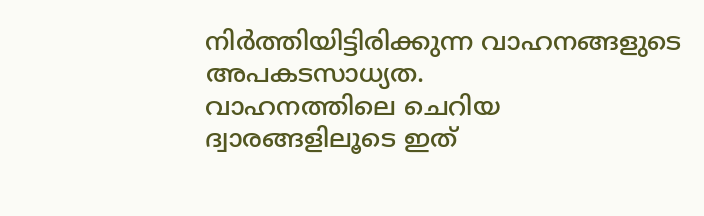നിർത്തിയിട്ടിരിക്കുന്ന വാഹനങ്ങളുടെ അപകടസാധ്യത.
വാഹനത്തിലെ ചെറിയ ദ്വാരങ്ങളിലൂടെ ഇത്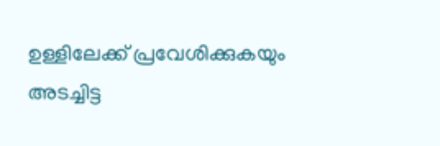ഉള്ളിലേക്ക് പ്രവേശിക്കുകയും അടച്ചിട്ട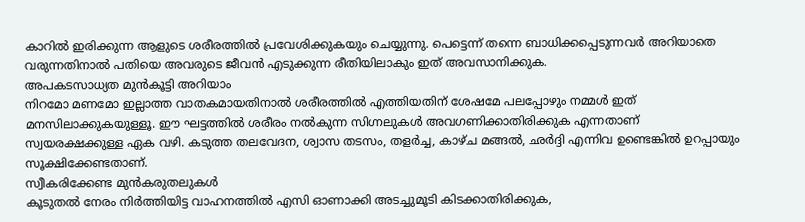കാറിൽ ഇരിക്കുന്ന ആളുടെ ശരീരത്തിൽ പ്രവേശിക്കുകയും ചെയ്യുന്നു. പെട്ടെന്ന് തന്നെ ബാധിക്കപ്പെടുന്നവർ അറിയാതെ വരുന്നതിനാൽ പതിയെ അവരുടെ ജീവൻ എടുക്കുന്ന രീതിയിലാകും ഇത് അവസാനിക്കുക.
അപകടസാധ്യത മുൻകൂട്ടി അറിയാം
നിറമോ മണമോ ഇല്ലാത്ത വാതകമായതിനാൽ ശരീരത്തിൽ എത്തിയതിന് ശേഷമേ പലപ്പോഴും നമ്മൾ ഇത് മനസിലാക്കുകയുള്ളൂ. ഈ ഘട്ടത്തിൽ ശരീരം നൽകുന്ന സിഗ്നലുകൾ അവഗണിക്കാതിരിക്കുക എന്നതാണ് സ്വയരക്ഷക്കുള്ള ഏക വഴി. കടുത്ത തലവേദന, ശ്വാസ തടസം, തളർച്ച, കാഴ്ച മങ്ങൽ, ഛർദ്ദി എന്നിവ ഉണ്ടെങ്കിൽ ഉറപ്പായും സൂക്ഷിക്കേണ്ടതാണ്.
സ്വീകരിക്കേണ്ട മുൻകരുതലുകൾ
കൂടുതൽ നേരം നിർത്തിയിട്ട വാഹനത്തിൽ എസി ഓണാക്കി അടച്ചുമൂടി കിടക്കാതിരിക്കുക,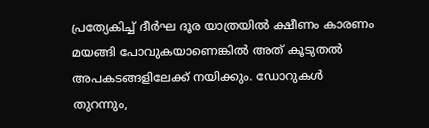പ്രത്യേകിച്ച് ദീർഘ ദൂര യാത്രയിൽ ക്ഷീണം കാരണം മയങ്ങി പോവുകയാണെങ്കിൽ അത് കൂടുതൽ അപകടങ്ങളിലേക്ക് നയിക്കും. ഡോറുകൾ തുറന്നും,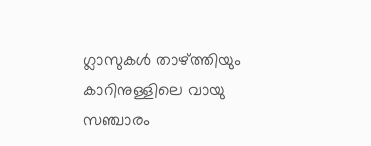ഗ്ലാസുകൾ താഴ്ത്തിയും കാറിനുള്ളിലെ വായു സഞ്ചാരം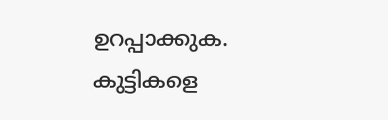ഉറപ്പാക്കുക. കുട്ടികളെ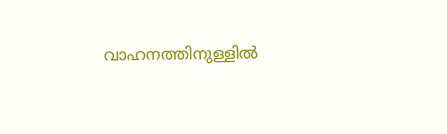വാഹനത്തിനുള്ളിൽ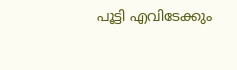പൂട്ടി എവിടേക്കും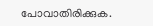പോവാതിരിക്കുക.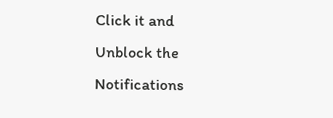Click it and Unblock the Notifications